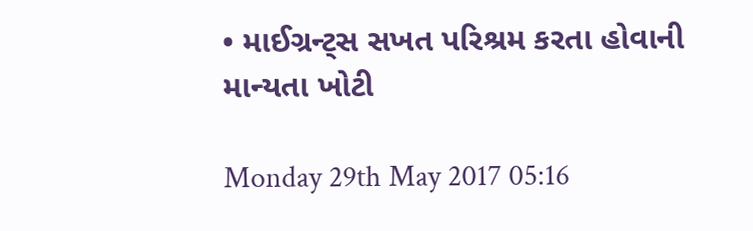• માઈગ્રન્ટ્સ સખત પરિશ્રમ કરતા હોવાની માન્યતા ખોટી

Monday 29th May 2017 05:16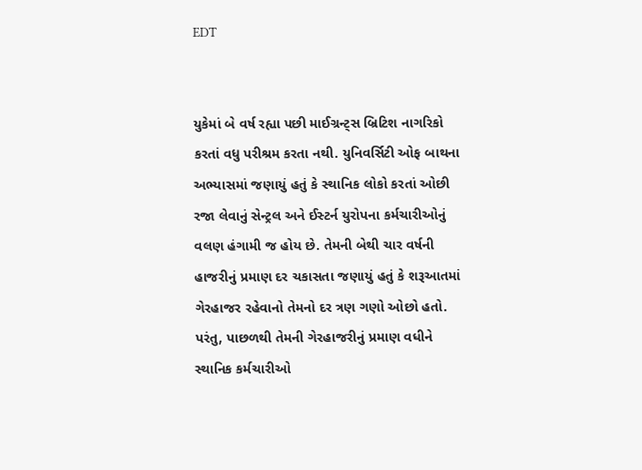EDT


યુકેમાં બે વર્ષ રહ્યા પછી માઈગ્રન્ટ્સ બ્રિટિશ નાગરિકો કરતાં વધુ પરીશ્રમ કરતા નથી. યુનિવર્સિટી ઓફ બાથના અભ્યાસમાં જણાયું હતું કે સ્થાનિક લોકો કરતાં ઓછી રજા લેવાનું સેન્ટ્રલ અને ઈસ્ટર્ન યુરોપના કર્મચારીઓનું વલણ હંગામી જ હોય છે. તેમની બેથી ચાર વર્ષની હાજરીનું પ્રમાણ દર ચકાસતા જણાયું હતું કે શરૂઆતમાં ગેરહાજર રહેવાનો તેમનો દર ત્રણ ગણો ઓછો હતો. પરંતુ, પાછળથી તેમની ગેરહાજરીનું પ્રમાણ વધીને સ્થાનિક કર્મચારીઓ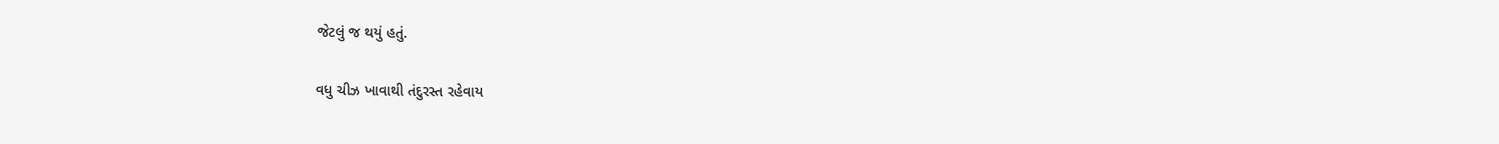જેટલું જ થયું હતું.

વધુ ચીઝ ખાવાથી તંદુરસ્ત રહેવાય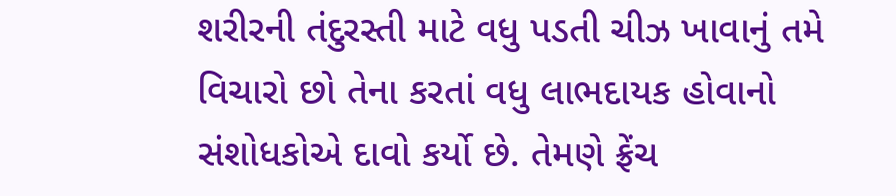શરીરની તંદુરસ્તી માટે વધુ પડતી ચીઝ ખાવાનું તમે વિચારો છો તેના કરતાં વધુ લાભદાયક હોવાનો સંશોધકોએ દાવો કર્યો છે. તેમણે ફ્રેંચ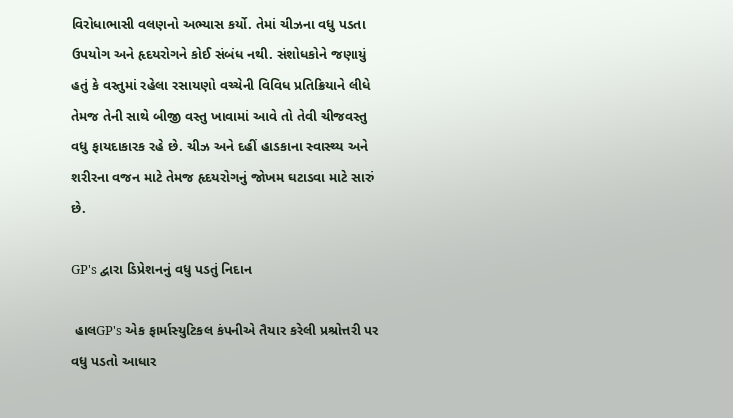વિરોધાભાસી વલણનો અભ્યાસ કર્યો. તેમાં ચીઝના વધુ પડતા ઉપયોગ અને હૃદયરોગને કોઈ સંબંધ નથી. સંશોધકોને જણાયું હતું કે વસ્તુમાં રહેલા રસાયણો વચ્ચેની વિવિધ પ્રતિક્રિયાને લીધે તેમજ તેની સાથે બીજી વસ્તુ ખાવામાં આવે તો તેવી ચીજવસ્તુ વધુ ફાયદાકારક રહે છે. ચીઝ અને દહીં હાડકાના સ્વાસ્થ્ય અને શરીરના વજન માટે તેમજ હૃદયરોગનું જોખમ ઘટાડવા માટે સારું છે.

GP's દ્વારા ડિપ્રેશનનું વધુ પડતું નિદાન

 હાલGP's એક ફાર્માસ્યુટિકલ કંપનીએ તૈયાર કરેલી પ્રશ્રોત્તરી પર વધુ પડતો આધાર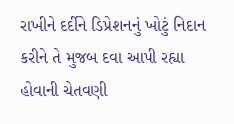રાખીને દર્દીને ડિપ્રેશનનું ખોટું નિદાન કરીને તે મુજબ દવા આપી રહ્યા હોવાની ચેતવણી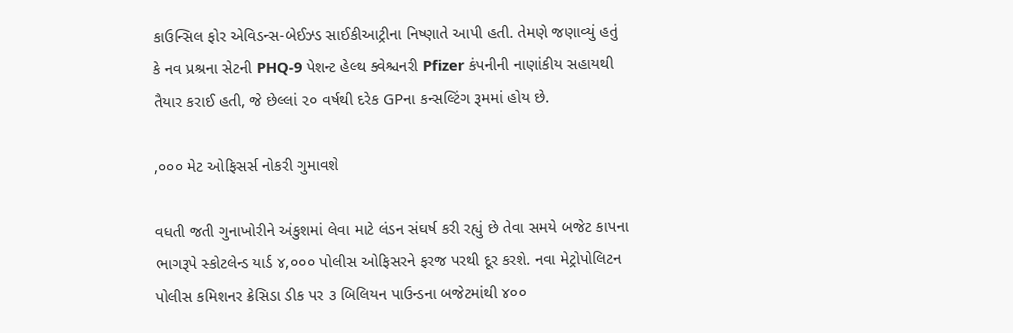કાઉન્સિલ ફોર એવિડન્સ-બેઈઝ્ડ સાઈકીઆટ્રીના નિષ્ણાતે આપી હતી. તેમણે જણાવ્યું હતું કે નવ પ્રશ્રના સેટની PHQ-9 પેશન્ટ હેલ્થ ક્વેશ્ચનરી Pfizer કંપનીની નાણાંકીય સહાયથી તૈયાર કરાઈ હતી, જે છેલ્લાં ૨૦ વર્ષથી દરેક GPના કન્સલ્ટિંગ રૂમમાં હોય છે.

,૦૦૦ મેટ ઓફિસર્સ નોકરી ગુમાવશે

વધતી જતી ગુનાખોરીને અંકુશમાં લેવા માટે લંડન સંઘર્ષ કરી રહ્યું છે તેવા સમયે બજેટ કાપના ભાગરૂપે સ્કોટલેન્ડ યાર્ડ ૪,૦૦૦ પોલીસ ઓફિસરને ફરજ પરથી દૂર કરશે. નવા મેટ્રોપોલિટન પોલીસ કમિશનર ક્રેસિડા ડીક પર ૩ બિલિયન પાઉન્ડના બજેટમાંથી ૪૦૦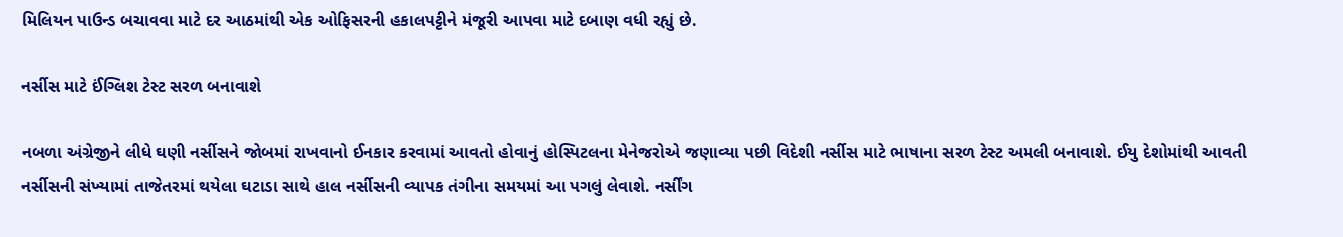મિલિયન પાઉન્ડ બચાવવા માટે દર આઠમાંથી એક ઓફિસરની હકાલપટ્ટીને મંજૂરી આપવા માટે દબાણ વધી રહ્યું છે.

નર્સીસ માટે ઈંગ્લિશ ટેસ્ટ સરળ બનાવાશે

નબળા અંગ્રેજીને લીધે ઘણી નર્સીસને જોબમાં રાખવાનો ઈનકાર કરવામાં આવતો હોવાનું હોસ્પિટલના મેનેજરોએ જણાવ્યા પછી વિદેશી નર્સીસ માટે ભાષાના સરળ ટેસ્ટ અમલી બનાવાશે. ઈયુ દેશોમાંથી આવતી નર્સીસની સંખ્યામાં તાજેતરમાં થયેલા ઘટાડા સાથે હાલ નર્સીસની વ્યાપક તંગીના સમયમાં આ પગલું લેવાશે. નર્સીંગ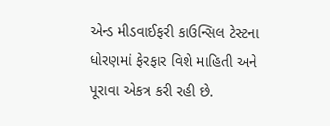એન્ડ મીડવાઈફરી કાઉન્સિલ ટેસ્ટના ધોરણમાં ફેરફાર વિશે માહિતી અને પૂરાવા એકત્ર કરી રહી છે.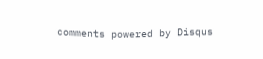comments powered by Disqus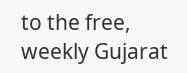to the free, weekly Gujarat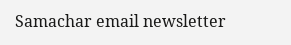Samachar email newsletter